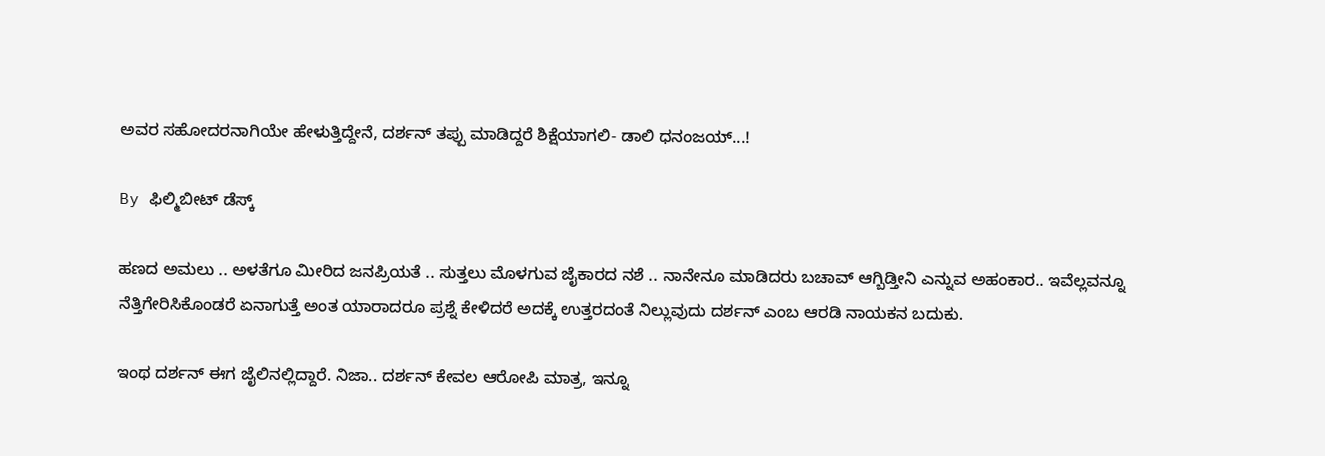ಅವರ ಸಹೋದರನಾಗಿಯೇ ಹೇಳುತ್ತಿದ್ದೇನೆ, ದರ್ಶನ್ ತಪ್ಪು ಮಾಡಿದ್ದರೆ ಶಿಕ್ಷೆಯಾಗಲಿ- ಡಾಲಿ ಧನಂಜಯ್...!

By ಫಿಲ್ಮಿಬೀಟ್ ಡೆಸ್ಕ್

ಹಣದ ಅಮಲು .. ಅಳತೆಗೂ ಮೀರಿದ ಜನಪ್ರಿಯತೆ .. ಸುತ್ತಲು ಮೊಳಗುವ ಜೈಕಾರದ ನಶೆ .. ನಾನೇನೂ ಮಾಡಿದರು ಬಚಾವ್ ಆಗ್ಬಿಡ್ತೀನಿ ಎನ್ನುವ ಅಹಂಕಾರ.. ಇವೆಲ್ಲವನ್ನೂ ನೆತ್ತಿಗೇರಿಸಿಕೊಂಡರೆ ಏನಾಗುತ್ತೆ ಅಂತ ಯಾರಾದರೂ ಪ್ರಶ್ನೆ ಕೇಳಿದರೆ ಅದಕ್ಕೆ ಉತ್ತರದಂತೆ ನಿಲ್ಲುವುದು ದರ್ಶನ್ ಎಂಬ ಆರಡಿ ನಾಯಕನ ಬದುಕು.

ಇಂಥ ದರ್ಶನ್ ಈಗ ಜೈಲಿನಲ್ಲಿದ್ದಾರೆ. ನಿಜಾ.. ದರ್ಶನ್ ಕೇವಲ ಆರೋಪಿ ಮಾತ್ರ, ಇನ್ನೂ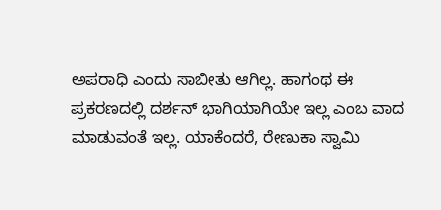ಅಪರಾಧಿ ಎಂದು ಸಾಬೀತು ಆಗಿಲ್ಲ. ಹಾಗಂಥ ಈ ಪ್ರಕರಣದಲ್ಲಿ ದರ್ಶನ್ ಭಾಗಿಯಾಗಿಯೇ ಇಲ್ಲ ಎಂಬ ವಾದ ಮಾಡುವಂತೆ ಇಲ್ಲ. ಯಾಕೆಂದರೆ, ರೇಣುಕಾ ಸ್ವಾಮಿ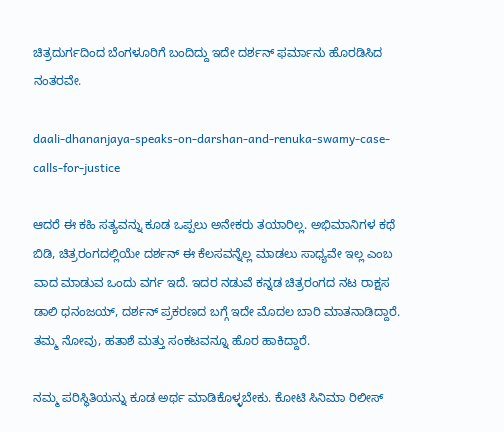ಚಿತ್ರದುರ್ಗದಿಂದ ಬೆಂಗಳೂರಿಗೆ ಬಂದಿದ್ದು ಇದೇ ದರ್ಶನ್ ಫರ್ಮಾನು ಹೊರಡಿಸಿದ ನಂತರವೇ.

daali-dhananjaya-speaks-on-darshan-and-renuka-swamy-case-calls-for-justice

ಆದರೆ ಈ ಕಹಿ ಸತ್ಯವನ್ನು ಕೂಡ ಒಪ್ಪಲು ಅನೇಕರು ತಯಾರಿಲ್ಲ. ಅಭಿಮಾನಿಗಳ ಕಥೆ ಬಿಡಿ, ಚಿತ್ರರಂಗದಲ್ಲಿಯೇ ದರ್ಶನ್ ಈ ಕೆಲಸವನ್ನೆಲ್ಲ ಮಾಡಲು ಸಾಧ್ಯವೇ ಇಲ್ಲ ಎಂಬ ವಾದ ಮಾಡುವ ಒಂದು ವರ್ಗ ಇದೆ. ಇದರ ನಡುವೆ ಕನ್ನಡ ಚಿತ್ರರಂಗದ ನಟ ರಾಕ್ಷಸ ಡಾಲಿ ಧನಂಜಯ್, ದರ್ಶನ್ ಪ್ರಕರಣದ ಬಗ್ಗೆ ಇದೇ ಮೊದಲ ಬಾರಿ ಮಾತನಾಡಿದ್ದಾರೆ. ತಮ್ಮ ನೋವು, ಹತಾಶೆ ಮತ್ತು ಸಂಕಟವನ್ನೂ ಹೊರ ಹಾಕಿದ್ದಾರೆ.

ನಮ್ಮ ಪರಿಸ್ಥಿತಿಯನ್ನು ಕೂಡ ಅರ್ಥ ಮಾಡಿಕೊಳ್ಳಬೇಕು. ಕೋಟಿ ಸಿನಿಮಾ ರಿಲೀಸ್‌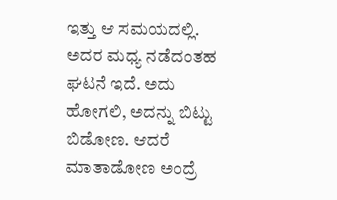ಇತ್ತು ಆ ಸಮಯದಲ್ಲಿ. ಅದರ ಮಧ್ಯ ನಡೆದಂತಹ ಘಟನೆ ಇದೆ. ಅದು ಹೋಗಲಿ, ಅದನ್ನು ಬಿಟ್ಟು ಬಿಡೋಣ. ಆದರೆ ಮಾತಾಡೋಣ ಅಂದ್ರೆ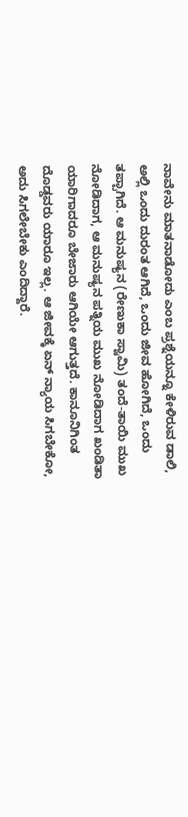ನಾವೇನು ಮಾತನಾಡೋದು ಎಂಬ ಪ್ರಶ್ನೆಯನ್ನೂ ಕೇಳಿರುವ ಡಾಲಿ, ಅಲ್ಲಿ ಒಂದು ದುರಂತ ಆಗಿದೆ, ಒಂದು ಜೀವ ಹೋಗಿದೆ, ಒಂದು ತಪ್ಪಾಗಿದೆ. ಆ ಮನುಷ್ಯನ (ರೇಣುಕಾ ಸ್ವಾಮಿ) ತಂದೆ-ತಾಯಿ ಮುಖ ನೋಡಿದಾಗ, ಆ ಮನುಷ್ಯನ ಪತ್ನಿಯ ಮುಖ ನೋಡಿದಾಗ ಖಂಡಿತಾ ಯಾರಿಗಾದರೂ ಬೇಜಾರು ಆಗಿಯೇ ಆಗುತ್ತದೆ. ಕಾನೂನಿಗಿಂತ ದೊಡ್ಡವರು ಯಾರೂ ಇಲ್ಲ. ಆ ಜೀವಕ್ಕೆ ಏನ್ ನ್ಯಾಯ ಸಿಗಬೇಕೋ, ಅದು ಸಿಗಲೇಬೇಕು ಎಂದಿದ್ದಾರೆ.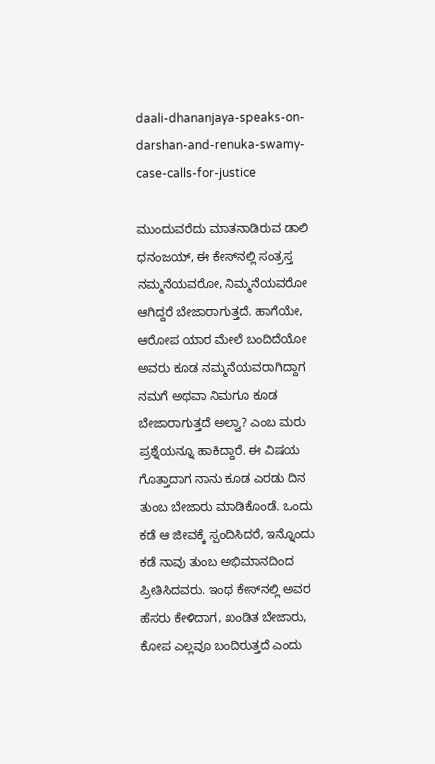daali-dhananjaya-speaks-on-darshan-and-renuka-swamy-case-calls-for-justice

ಮುಂದುವರೆದು ಮಾತನಾಡಿರುವ ಡಾಲಿ ಧನಂಜಯ್, ಈ ಕೇಸ್‌ನಲ್ಲಿ ಸಂತ್ರಸ್ತ ನಮ್ಮನೆಯವರೋ, ನಿಮ್ಮನೆಯವರೋ ಆಗಿದ್ದರೆ ಬೇಜಾರಾಗುತ್ತದೆ. ಹಾಗೆಯೇ, ಆರೋಪ ಯಾರ ಮೇಲೆ ಬಂದಿದೆಯೋ ಅವರು ಕೂಡ ನಮ್ಮನೆಯವರಾಗಿದ್ದಾಗ ನಮಗೆ ಅಥವಾ ನಿಮಗೂ ಕೂಡ ಬೇಜಾರಾಗುತ್ತದೆ ಅಲ್ವಾ? ಎಂಬ ಮರು ಪ್ರಶ್ನೆಯನ್ನೂ ಹಾಕಿದ್ದಾರೆ. ಈ ವಿಷಯ ಗೊತ್ತಾದಾಗ ನಾನು ಕೂಡ ಎರಡು ದಿನ ತುಂಬ ಬೇಜಾರು ಮಾಡಿಕೊಂಡೆ. ಒಂದು ಕಡೆ ಆ ಜೀವಕ್ಕೆ ಸ್ಪಂದಿಸಿದರೆ, ಇನ್ನೊಂದು ಕಡೆ ನಾವು ತುಂಬ ಅಭಿಮಾನದಿಂದ ಪ್ರೀತಿಸಿದವರು. ಇಂಥ ಕೇಸ್‌ನಲ್ಲಿ ಅವರ ಹೆಸರು ಕೇಳಿದಾಗ, ಖಂಡಿತ ಬೇಜಾರು, ಕೋಪ ಎಲ್ಲವೂ ಬಂದಿರುತ್ತದೆ ಎಂದು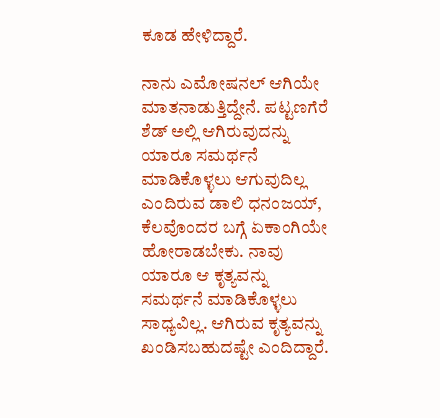ಕೂಡ ಹೇಳಿದ್ದಾರೆ.

ನಾನು ಎಮೋಷನಲ್‌ ಆಗಿಯೇ ಮಾತನಾಡುತ್ತಿದ್ದೇನೆ. ಪಟ್ಟಣಗೆರೆ ಶೆಡ್ ಅಲ್ಲಿ ಆಗಿರುವುದನ್ನು ಯಾರೂ ಸಮರ್ಥನೆ ಮಾಡಿಕೊಳ್ಳಲು ಆಗುವುದಿಲ್ಲ ಎಂದಿರುವ ಡಾಲಿ ಧನಂಜಯ್, ಕೆಲವೊಂದರ ಬಗ್ಗೆ ಏಕಾಂಗಿಯೇ ಹೋರಾಡಬೇಕು. ನಾವು ಯಾರೂ ಆ ಕೃತ್ಯವನ್ನು ಸಮರ್ಥನೆ ಮಾಡಿಕೊಳ್ಳಲು ಸಾಧ್ಯವಿಲ್ಲ. ಆಗಿರುವ ಕೃತ್ಯವನ್ನು ಖಂಡಿಸಬಹುದಷ್ಟೇ ಎಂದಿದ್ದಾರೆ.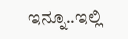ಇನ್ನೂ..ಇಲ್ಲಿ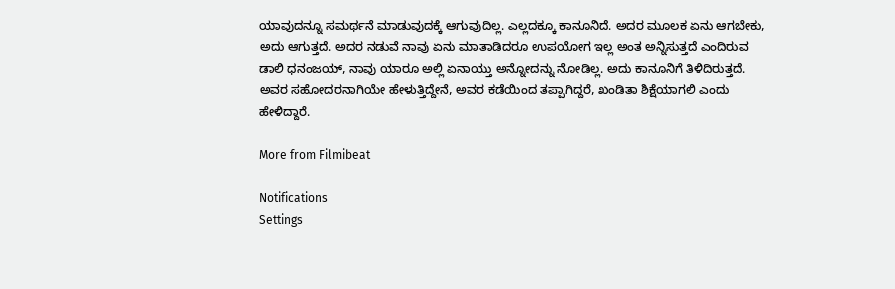ಯಾವುದನ್ನೂ ಸಮರ್ಥನೆ ಮಾಡುವುದಕ್ಕೆ ಆಗುವುದಿಲ್ಲ. ಎಲ್ಲದಕ್ಕೂ ಕಾನೂನಿದೆ. ಅದರ ಮೂಲಕ ಏನು ಆಗಬೇಕು, ಅದು ಆಗುತ್ತದೆ. ಅದರ ನಡುವೆ ನಾವು ಏನು ಮಾತಾಡಿದರೂ ಉಪಯೋಗ ಇಲ್ಲ ಅಂತ ಅನ್ನಿಸುತ್ತದೆ ಎಂದಿರುವ ಡಾಲಿ ಧನಂಜಯ್, ನಾವು ಯಾರೂ ಅಲ್ಲಿ ಏನಾಯ್ತು ಅನ್ನೋದನ್ನು ನೋಡಿಲ್ಲ. ಅದು ಕಾನೂನಿಗೆ ತಿಳಿದಿರುತ್ತದೆ. ಅವರ ಸಹೋದರನಾಗಿಯೇ ಹೇಳುತ್ತಿದ್ದೇನೆ, ಅವರ ಕಡೆಯಿಂದ ತಪ್ಪಾಗಿದ್ದರೆ, ಖಂಡಿತಾ ಶಿಕ್ಷೆಯಾಗಲಿ ಎಂದು ಹೇಳಿದ್ದಾರೆ.

More from Filmibeat

Notifications
Settings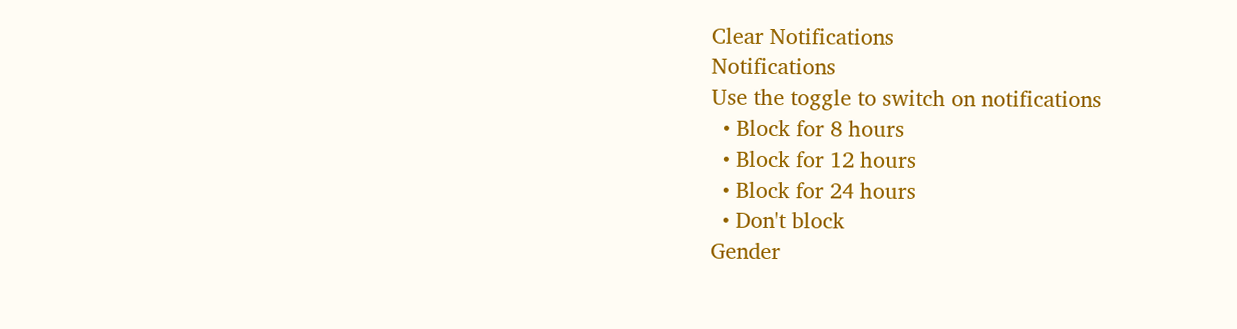Clear Notifications
Notifications
Use the toggle to switch on notifications
  • Block for 8 hours
  • Block for 12 hours
  • Block for 24 hours
  • Don't block
Gender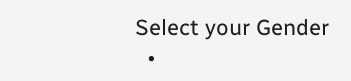Select your Gender
  •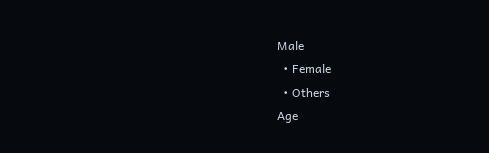Male
  • Female
  • Others
Age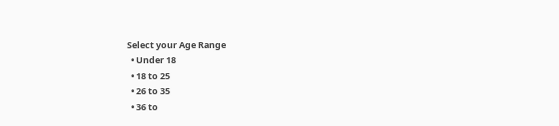Select your Age Range
  • Under 18
  • 18 to 25
  • 26 to 35
  • 36 to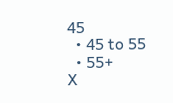45
  • 45 to 55
  • 55+
X